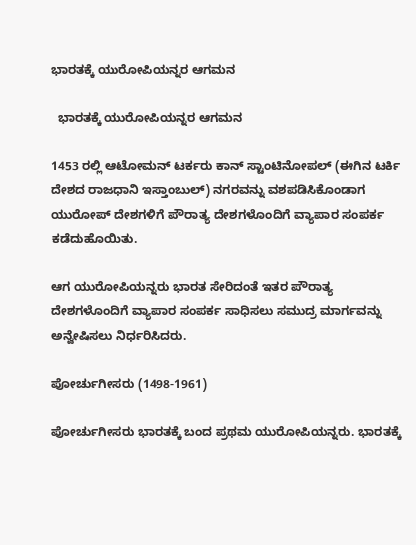ಭಾರತಕ್ಕೆ ಯುರೋಪಿಯನ್ನರ ಆಗಮನ

  ಭಾರತಕ್ಕೆ ಯುರೋಪಿಯನ್ನರ ಆಗಮನ

1453 ರಲ್ಲಿ ಆಟೋಮನ್ ಟರ್ಕರು ಕಾನ್ ಸ್ಟಾಂಟಿನೋಪಲ್ (ಈಗಿನ ಟರ್ಕಿ ದೇಶದ ರಾಜಧಾನಿ ಇಸ್ತಾಂಬುಲ್) ನಗರವನ್ನು ವಶಪಡಿಸಿಕೊಂಡಾಗ ಯುರೋಪ್ ದೇಶಗಳಿಗೆ ಪೌರಾತ್ಯ ದೇಶಗಳೊಂದಿಗೆ ವ್ಯಾಪಾರ ಸಂಪರ್ಕ ಕಡೆದುಹೊಯಿತು.

ಆಗ ಯುರೋಪಿಯನ್ನರು ಭಾರತ ಸೇರಿದಂತೆ ಇತರ ಪೌರಾತ್ಯ ದೇಶಗಳೊಂದಿಗೆ ವ್ಯಾಪಾರ ಸಂಪರ್ಕ ಸಾಧಿಸಲು ಸಮುದ್ರ ಮಾರ್ಗವನ್ನು ಅನ್ವೇಷಿಸಲು ನಿರ್ಧರಿಸಿದರು.

ಪೋರ್ಚುಗೀಸರು (1498-1961)

ಪೋರ್ಚುಗೀಸರು ಭಾರತಕ್ಕೆ ಬಂದ ಪ್ರಥಮ ಯುರೋಪಿಯನ್ನರು. ಭಾರತಕ್ಕೆ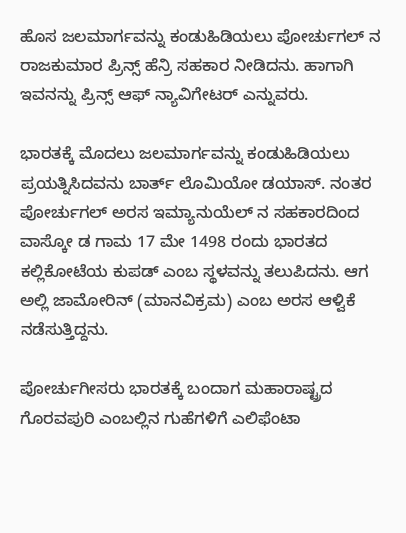ಹೊಸ ಜಲಮಾರ್ಗವನ್ನು ಕಂಡುಹಿಡಿಯಲು ಪೋರ್ಚುಗಲ್ ನ ರಾಜಕುಮಾರ ಪ್ರಿನ್ಸ್ ಹೆನ್ರಿ ಸಹಕಾರ ನೀಡಿದನು. ಹಾಗಾಗಿ ಇವನನ್ನು ಪ್ರಿನ್ಸ್ ಆಫ್ ನ್ಯಾವಿಗೇಟರ್ ಎನ್ನುವರು.

ಭಾರತಕ್ಕೆ ಮೊದಲು ಜಲಮಾರ್ಗವನ್ನು ಕಂಡುಹಿಡಿಯಲು ಪ್ರಯತ್ನಿಸಿದವನು ಬಾರ್ತ್ ಲೊಮಿಯೋ ಡಯಾಸ್. ನಂತರ ಪೋರ್ಚುಗಲ್ ಅರಸ ಇಮ್ಯಾನುಯೆಲ್ ನ ಸಹಕಾರದಿಂದ ವಾಸ್ಕೋ ಡ ಗಾಮ 17 ಮೇ 1498 ರಂದು ಭಾರತದ ಕಲ್ಲಿಕೋಟೆಯ ಕುಪಡ್ ಎಂಬ ಸ್ಥಳವನ್ನು ತಲುಪಿದನು. ಆಗ ಅಲ್ಲಿ ಜಾಮೋರಿನ್ (ಮಾನವಿಕ್ರಮ) ಎಂಬ ಅರಸ ಆಳ್ವಿಕೆ ನಡೆಸುತ್ತಿದ್ದನು.

ಪೋರ್ಚುಗೀಸರು ಭಾರತಕ್ಕೆ ಬಂದಾಗ ಮಹಾರಾಷ್ಟ್ರದ ಗೊರವಪುರಿ ಎಂಬಲ್ಲಿನ ಗುಹೆಗಳಿಗೆ ಎಲಿಫೆಂಟಾ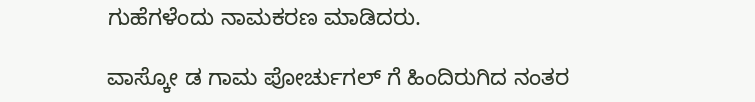ಗುಹೆಗಳೆಂದು ನಾಮಕರಣ ಮಾಡಿದರು.

ವಾಸ್ಕೋ ಡ ಗಾಮ ಪೋರ್ಚುಗಲ್ ಗೆ ಹಿಂದಿರುಗಿದ ನಂತರ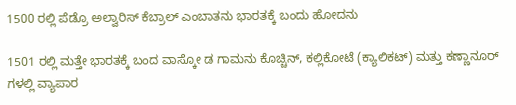1500 ರಲ್ಲಿ ಪೆಡ್ರೊ ಅಲ್ವಾರಿಸ್ ಕೆಬ್ರಾಲ್ ಎಂಬಾತನು ಭಾರತಕ್ಕೆ ಬಂದು ಹೋದನು

1501 ರಲ್ಲಿ ಮತ್ತೇ ಭಾರತಕ್ಕೆ ಬಂದ ವಾಸ್ಕೋ ಡ ಗಾಮನು ಕೊಚ್ಚಿನ್, ಕಲ್ಲಿಕೋಟೆ (ಕ್ಯಾಲಿಕಟ್) ಮತ್ತು ಕಣ್ಣಾನೂರ್ ಗಳಲ್ಲಿ ವ್ಯಾಪಾರ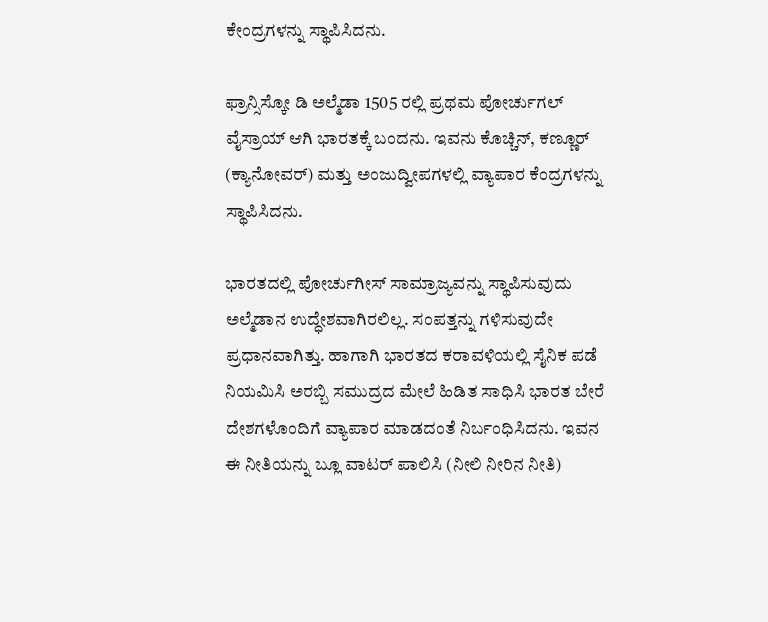ಕೇಂದ್ರಗಳನ್ನು ಸ್ಥಾಪಿಸಿದನು.

ಫ್ರಾನ್ಸಿಸ್ಕೋ ಡಿ ಅಲ್ಮೆಡಾ 1505 ರಲ್ಲಿ ಪ್ರಥಮ ಪೋರ್ಚುಗಲ್ ವೈಸ್ರಾಯ್ ಆಗಿ ಭಾರತಕ್ಕೆ ಬಂದನು. ಇವನು ಕೊಚ್ಚಿನ್, ಕಣ್ಣೂರ್ (ಕ್ಯಾನೋವರ್) ಮತ್ತು ಅಂಜುದ್ವೀಪಗಳಲ್ಲಿ ವ್ಯಾಪಾರ ಕೆಂದ್ರಗಳನ್ನು ಸ್ಥಾಪಿಸಿದನು.

ಭಾರತದಲ್ಲಿ ಪೋರ್ಚುಗೀಸ್ ಸಾಮ್ರಾಜ್ಯವನ್ನು ಸ್ಥಾಪಿಸುವುದು ಅಲ್ಮೆಡಾನ ಉದ್ಧೇಶವಾಗಿರಲಿಲ್ಲ. ಸಂಪತ್ತನ್ನು ಗಳಿಸುವುದೇ ಪ್ರಧಾನವಾಗಿತ್ತು. ಹಾಗಾಗಿ ಭಾರತದ ಕರಾವಳಿಯಲ್ಲಿ ಸೈನಿಕ ಪಡೆ ನಿಯಮಿಸಿ ಅರಬ್ಬಿ ಸಮುದ್ರದ ಮೇಲೆ ಹಿಡಿತ ಸಾಧಿಸಿ ಭಾರತ ಬೇರೆ ದೇಶಗಳೊಂದಿಗೆ ವ್ಯಾಪಾರ ಮಾಡದಂತೆ ನಿರ್ಬಂಧಿಸಿದನು. ಇವನ ಈ ನೀತಿಯನ್ನು ಬ್ಲೂ ವಾಟರ್ ಪಾಲಿಸಿ (ನೀಲಿ ನೀರಿನ ನೀತಿ)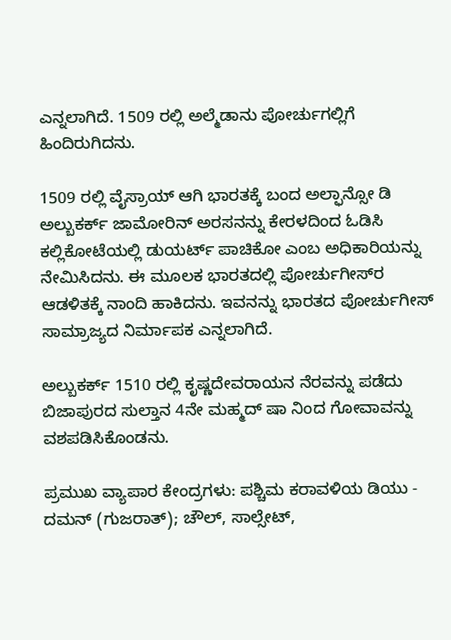ಎನ್ನಲಾಗಿದೆ. 1509 ರಲ್ಲಿ ಅಲ್ಮೆಡಾನು ಪೋರ್ಚುಗಲ್ಲಿಗೆ ಹಿಂದಿರುಗಿದನು.

1509 ರಲ್ಲಿ ವೈಸ್ರಾಯ್ ಆಗಿ ಭಾರತಕ್ಕೆ ಬಂದ ಅಲ್ಫಾನ್ಸೋ ಡಿ ಅಲ್ಬುಕರ್ಕ್ ಜಾಮೋರಿನ್ ಅರಸನನ್ನು ಕೇರಳದಿಂದ ಓಡಿಸಿ ಕಲ್ಲಿಕೋಟೆಯಲ್ಲಿ ಡುಯರ್ಟ್ ಪಾಚಿಕೋ ಎಂಬ ಅಧಿಕಾರಿಯನ್ನು ನೇಮಿಸಿದನು. ಈ ಮೂಲಕ ಭಾರತದಲ್ಲಿ ಪೋರ್ಚುಗೀಸ್‍ರ ಆಡಳಿತಕ್ಕೆ ನಾಂದಿ ಹಾಕಿದನು. ಇವನನ್ನು ಭಾರತದ ಪೋರ್ಚುಗೀಸ್ ಸಾಮ್ರಾಜ್ಯದ ನಿರ್ಮಾಪಕ ಎನ್ನಲಾಗಿದೆ.

ಅಲ್ಬುಕರ್ಕ್ 1510 ರಲ್ಲಿ ಕೃಷ್ಣದೇವರಾಯನ ನೆರವನ್ನು ಪಡೆದು ಬಿಜಾಪುರದ ಸುಲ್ತಾನ 4ನೇ ಮಹ್ಮದ್ ಷಾ ನಿಂದ ಗೋವಾವನ್ನು ವಶಪಡಿಸಿಕೊಂಡನು.

ಪ್ರಮುಖ ವ್ಯಾಪಾರ ಕೇಂದ್ರಗಳು: ಪಶ್ಚಿಮ ಕರಾವಳಿಯ ಡಿಯು - ದಮನ್ (ಗುಜರಾತ್); ಚೌಲ್, ಸಾಲ್ಸೇಟ್,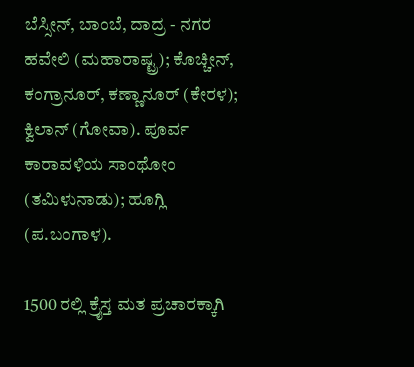ಬೆಸ್ಸೀನ್, ಬಾಂಬೆ, ದಾದ್ರ - ನಗರ ಹವೇಲಿ (ಮಹಾರಾಷ್ಟ್ರ); ಕೊಚ್ಚೀನ್, ಕಂಗ್ರಾನೂರ್, ಕಣ್ಣಾನೂರ್ (ಕೇರಳ); ಕ್ವಿಲಾನ್ (ಗೋವಾ). ಪೂರ್ವ ಕಾರಾವಳಿಯ ಸಾಂಥೋಂ (ತಮಿಳುನಾಡು); ಹೂಗ್ಲಿ (ಪ.ಬಂಗಾಳ).

1500 ರಲ್ಲಿ ಕ್ರೈಸ್ತ ಮತ ಪ್ರಚಾರಕ್ಕಾಗಿ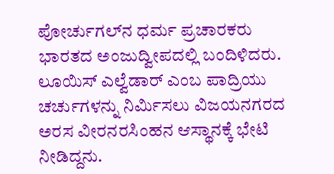ಪೋರ್ಚುಗಲ್‍ನ ಧರ್ಮ ಪ್ರಚಾರಕರು ಭಾರತದ ಅಂಜುದ್ವೀಪದಲ್ಲಿ ಬಂದಿಳಿದರು. ಲೂಯಿಸ್ ಎಲ್ವೆಡಾರ್ ಎಂಬ ಪಾದ್ರಿಯು ಚರ್ಚುಗಳನ್ನು ನಿರ್ಮಿಸಲು ವಿಜಯನಗರದ ಅರಸ ವೀರನರಸಿಂಹನ ಆಸ್ಥಾನಕ್ಕೆ ಭೇಟಿ ನೀಡಿದ್ದನು.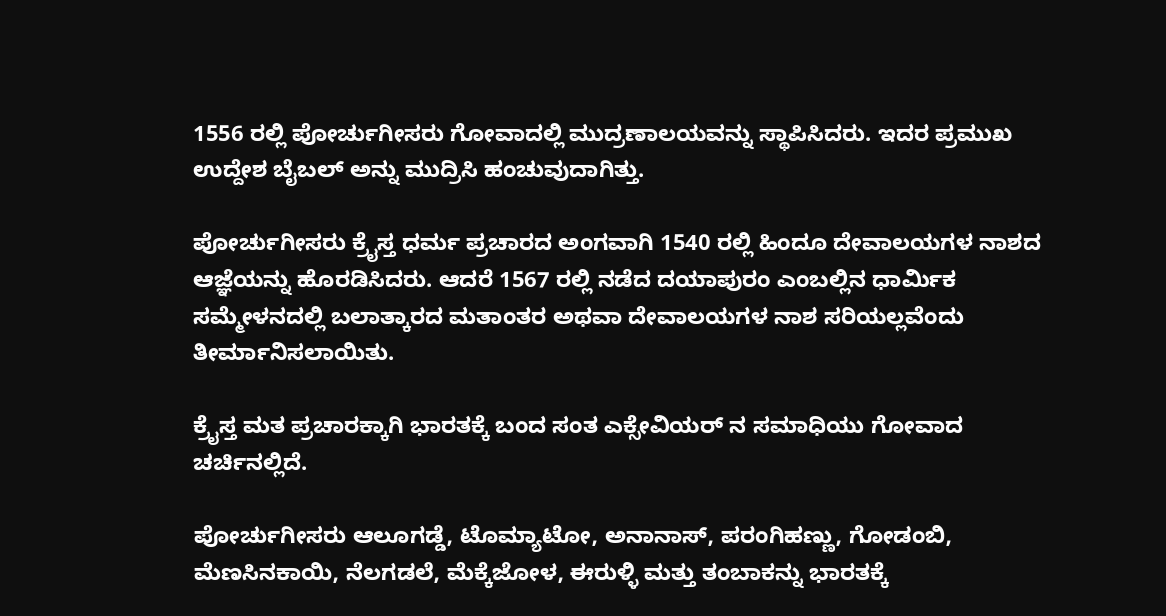1556 ರಲ್ಲಿ ಪೋರ್ಚುಗೀಸರು ಗೋವಾದಲ್ಲಿ ಮುದ್ರಣಾಲಯವನ್ನು ಸ್ಥಾಪಿಸಿದರು. ಇದರ ಪ್ರಮುಖ ಉದ್ದೇಶ ಬೈಬಲ್ ಅನ್ನು ಮುದ್ರಿಸಿ ಹಂಚುವುದಾಗಿತ್ತು.

ಪೋರ್ಚುಗೀಸರು ಕ್ರೈಸ್ತ ಧರ್ಮ ಪ್ರಚಾರದ ಅಂಗವಾಗಿ 1540 ರಲ್ಲಿ ಹಿಂದೂ ದೇವಾಲಯಗಳ ನಾಶದ ಆಜ್ಞೆಯನ್ನು ಹೊರಡಿಸಿದರು. ಆದರೆ 1567 ರಲ್ಲಿ ನಡೆದ ದಯಾಪುರಂ ಎಂಬಲ್ಲಿನ ಧಾರ್ಮಿಕ ಸಮ್ಮೇಳನದಲ್ಲಿ ಬಲಾತ್ಕಾರದ ಮತಾಂತರ ಅಥವಾ ದೇವಾಲಯಗಳ ನಾಶ ಸರಿಯಲ್ಲವೆಂದು ತೀರ್ಮಾನಿಸಲಾಯಿತು.

ಕ್ರೈಸ್ತ ಮತ ಪ್ರಚಾರಕ್ಕಾಗಿ ಭಾರತಕ್ಕೆ ಬಂದ ಸಂತ ಎಕ್ಸೇವಿಯರ್ ನ ಸಮಾಧಿಯು ಗೋವಾದ ಚರ್ಚಿನಲ್ಲಿದೆ.

ಪೋರ್ಚುಗೀಸರು ಆಲೂಗಡ್ಡೆ, ಟೊಮ್ಯಾಟೋ, ಅನಾನಾಸ್, ಪರಂಗಿಹಣ್ಣು, ಗೋಡಂಬಿ, ಮೆಣಸಿನಕಾಯಿ, ನೆಲಗಡಲೆ, ಮೆಕ್ಕೆಜೋಳ, ಈರುಳ್ಳಿ ಮತ್ತು ತಂಬಾಕನ್ನು ಭಾರತಕ್ಕೆ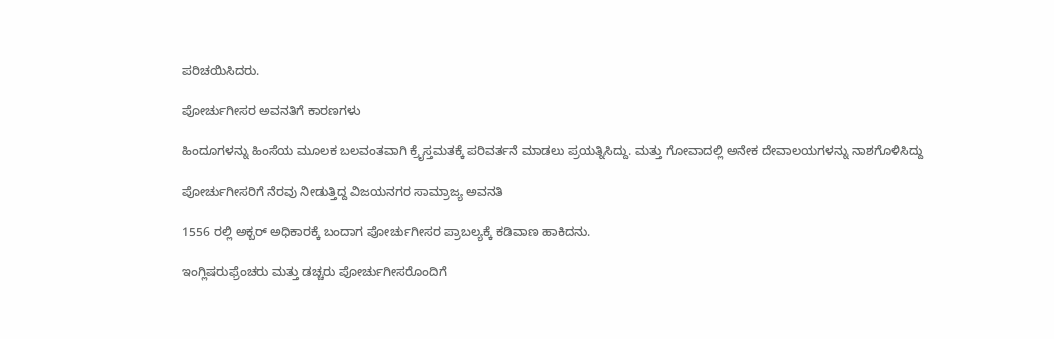ಪರಿಚಯಿಸಿದರು.

ಪೋರ್ಚುಗೀಸರ ಅವನತಿಗೆ ಕಾರಣಗಳು

ಹಿಂದೂಗಳನ್ನು ಹಿಂಸೆಯ ಮೂಲಕ ಬಲವಂತವಾಗಿ ಕ್ರೈಸ್ತಮತಕ್ಕೆ ಪರಿವರ್ತನೆ ಮಾಡಲು ಪ್ರಯತ್ನಿಸಿದ್ದು. ಮತ್ತು ಗೋವಾದಲ್ಲಿ ಅನೇಕ ದೇವಾಲಯಗಳನ್ನು ನಾಶಗೊಳಿಸಿದ್ದು

ಪೋರ್ಚುಗೀಸರಿಗೆ ನೆರವು ನೀಡುತ್ತಿದ್ದ ವಿಜಯನಗರ ಸಾಮ್ರಾಜ್ಯ ಅವನತಿ

1556 ರಲ್ಲಿ ಅಕ್ಬರ್ ಅಧಿಕಾರಕ್ಕೆ ಬಂದಾಗ ಪೋರ್ಚುಗೀಸರ ಪ್ರಾಬಲ್ಯಕ್ಕೆ ಕಡಿವಾಣ ಹಾಕಿದನು.

ಇಂಗ್ಲಿಷರುಫ್ರೆಂಚರು ಮತ್ತು ಡಚ್ಚರು ಪೋರ್ಚುಗೀಸರೊಂದಿಗೆ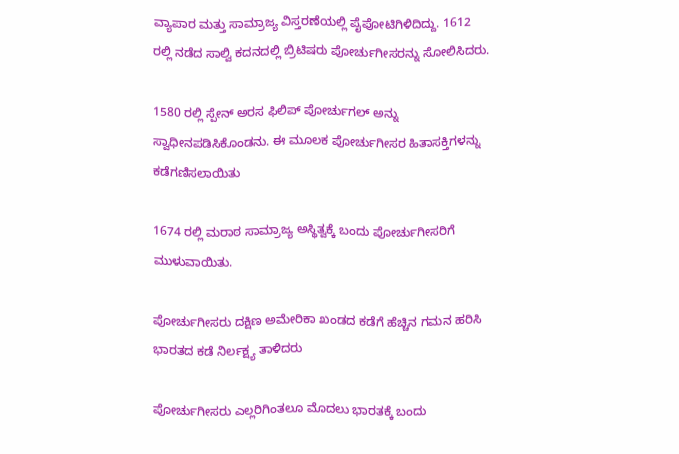ವ್ಯಾಪಾರ ಮತ್ತು ಸಾಮ್ರಾಜ್ಯ ವಿಸ್ತರಣೆಯಲ್ಲಿ ಪೈಪೋಟಿಗಿಳಿದಿದ್ದು. 1612 ರಲ್ಲಿ ನಡೆದ ಸಾಲ್ವಿ ಕದನದಲ್ಲಿ ಬ್ರಿಟಿಷರು ಪೋರ್ಚುಗೀಸರನ್ನು ಸೋಲಿಸಿದರು.

1580 ರಲ್ಲಿ ಸ್ಪೇನ್ ಅರಸ ಫಿಲಿಪ್ ಪೋರ್ಚುಗಲ್ ಅನ್ನು ಸ್ವಾಧೀನಪಡಿಸಿಕೊಂಡನು. ಈ ಮೂಲಕ ಪೋರ್ಚುಗೀಸರ ಹಿತಾಸಕ್ತಿಗಳನ್ನು ಕಡೆಗಣಿಸಲಾಯಿತು

1674 ರಲ್ಲಿ ಮರಾಠ ಸಾಮ್ರಾಜ್ಯ ಅಸ್ಥಿತ್ವಕ್ಕೆ ಬಂದು ಪೋರ್ಚುಗೀಸರಿಗೆ ಮುಳುವಾಯಿತು.

ಪೋರ್ಚುಗೀಸರು ದಕ್ಷಿಣ ಅಮೇರಿಕಾ ಖಂಡದ ಕಡೆಗೆ ಹೆಚ್ಚಿನ ಗಮನ ಹರಿಸಿ ಭಾರತದ ಕಡೆ ನಿರ್ಲಕ್ಷ್ಯ ತಾಳಿದರು

ಪೋರ್ಚುಗೀಸರು ಎಲ್ಲರಿಗಿಂತಲೂ ಮೊದಲು ಭಾರತಕ್ಕೆ ಬಂದು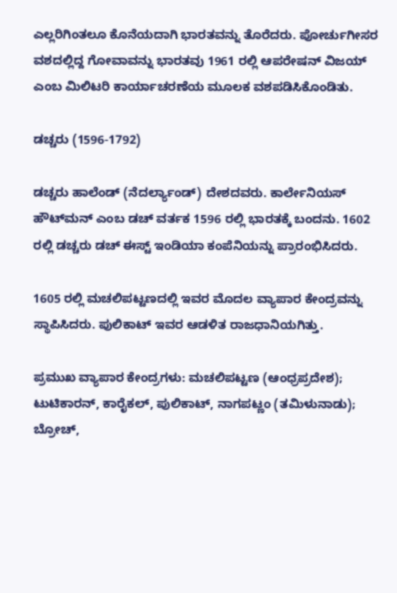ಎಲ್ಲರಿಗಿಂತಲೂ ಕೊನೆಯದಾಗಿ ಭಾರತವನ್ನು ತೊರೆದರು. ಪೋರ್ಚುಗೀಸರ ವಶದಲ್ಲಿದ್ದ ಗೋವಾವನ್ನು ಭಾರತವು 1961 ರಲ್ಲಿ ಆಪರೇಷನ್ ವಿಜಯ್ ಎಂಬ ಮಿಲಿಟರಿ ಕಾರ್ಯಾಚರಣೆಯ ಮೂಲಕ ವಶಪಡಿಸಿಕೊಂಡಿತು.

ಡಚ್ಚರು (1596-1792)

ಡಚ್ಚರು ಹಾಲೆಂಡ್ (ನೆದರ್ಲ್ಯಾಂಡ್) ದೇಶದವರು. ಕಾರ್ಲೇನಿಯಸ್ ಹೌಟ್‍ಮನ್ ಎಂಬ ಡಚ್ ವರ್ತಕ 1596 ರಲ್ಲಿ ಭಾರತಕ್ಕೆ ಬಂದನು. 1602 ರಲ್ಲಿ ಡಚ್ಚರು ಡಚ್ ಈಸ್ಟ್ ಇಂಡಿಯಾ ಕಂಪೆನಿಯನ್ನು ಪ್ರಾರಂಭಿಸಿದರು.

1605 ರಲ್ಲಿ ಮಚಲಿಪಟ್ಟಣದಲ್ಲಿ ಇವರ ಮೊದಲ ವ್ಯಾಪಾರ ಕೇಂದ್ರವನ್ನು ಸ್ಥಾಪಿಸಿದರು. ಪುಲಿಕಾಟ್ ಇವರ ಆಡಳಿತ ರಾಜಧಾನಿಯಗಿತ್ತು.

ಪ್ರಮುಖ ವ್ಯಾಪಾರ ಕೇಂದ್ರಗಳು: ಮಚಲಿಪಟ್ಟಣ (ಆಂಧ್ರಪ್ರದೇಶ); ಟುಟಿಕಾರನ್, ಕಾರೈಕಲ್, ಪುಲಿಕಾಟ್, ನಾಗಪಟ್ಣಂ (ತಮಿಳುನಾಡು); ಬ್ರೋಚ್,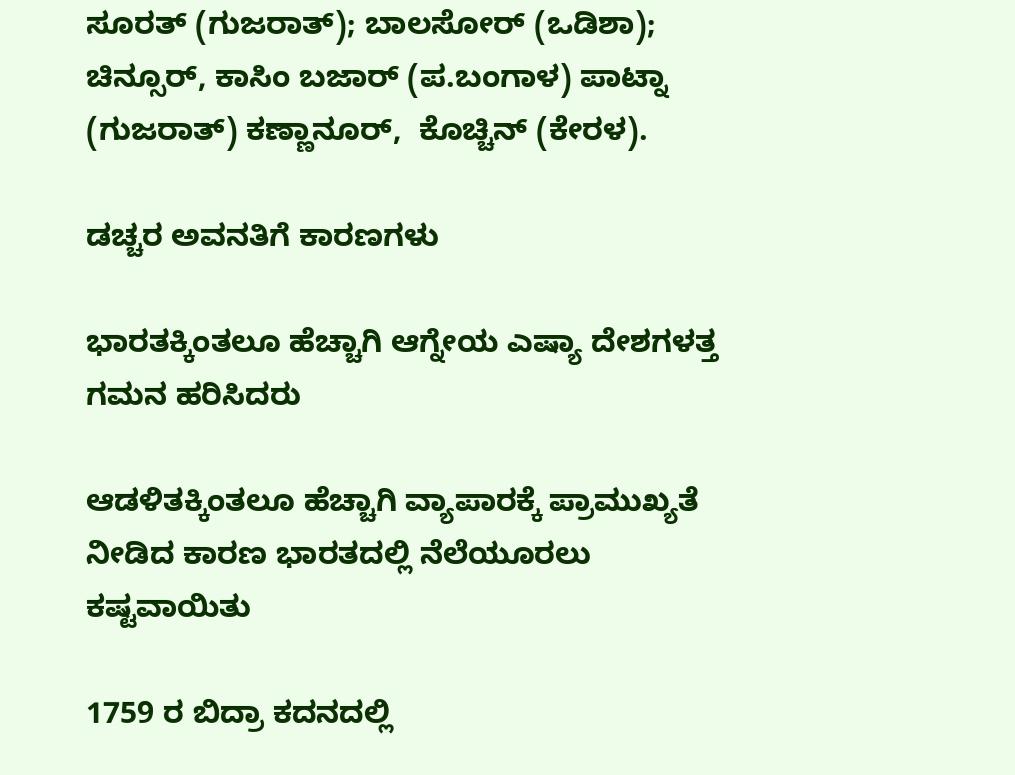ಸೂರತ್ (ಗುಜರಾತ್); ಬಾಲಸೋರ್ (ಒಡಿಶಾ);  ಚಿನ್ಸೂರ್, ಕಾಸಿಂ ಬಜಾರ್ (ಪ.ಬಂಗಾಳ) ಪಾಟ್ನಾ (ಗುಜರಾತ್) ಕಣ್ಣಾನೂರ್,  ಕೊಚ್ಚಿನ್ (ಕೇರಳ).

ಡಚ್ಚರ ಅವನತಿಗೆ ಕಾರಣಗಳು

ಭಾರತಕ್ಕಿಂತಲೂ ಹೆಚ್ಚಾಗಿ ಆಗ್ನೇಯ ಎಷ್ಯಾ ದೇಶಗಳತ್ತ ಗಮನ ಹರಿಸಿದರು

ಆಡಳಿತಕ್ಕಿಂತಲೂ ಹೆಚ್ಚಾಗಿ ವ್ಯಾಪಾರಕ್ಕೆ ಪ್ರಾಮುಖ್ಯತೆ ನೀಡಿದ ಕಾರಣ ಭಾರತದಲ್ಲಿ ನೆಲೆಯೂರಲು ಕಷ್ಟವಾಯಿತು

1759 ರ ಬಿದ್ರಾ ಕದನದಲ್ಲಿ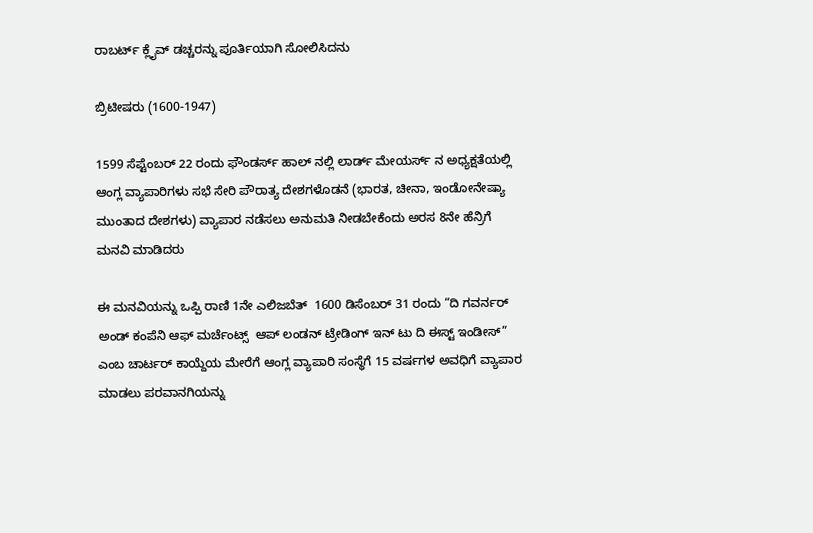ರಾಬರ್ಟ್ ಕ್ಲೈವ್ ಡಚ್ಚರನ್ನು ಪೂರ್ತಿಯಾಗಿ ಸೋಲಿಸಿದನು

ಬ್ರಿಟೀಷರು (1600-1947)

1599 ಸೆಪ್ಟೆಂಬರ್ 22 ರಂದು ಫೌಂಡರ್ಸ್ ಹಾಲ್ ನಲ್ಲಿ ಲಾರ್ಡ್ ಮೇಯರ್ಸ್ ನ ಅಧ್ಯಕ್ಷತೆಯಲ್ಲಿ ಆಂಗ್ಲ ವ್ಯಾಪಾರಿಗಳು ಸಭೆ ಸೇರಿ ಪೌರಾತ್ಯ ದೇಶಗಳೊಡನೆ (ಭಾರತ, ಚೀನಾ, ಇಂಡೋನೇಷ್ಯಾ ಮುಂತಾದ ದೇಶಗಳು) ವ್ಯಾಪಾರ ನಡೆಸಲು ಅನುಮತಿ ನೀಡಬೇಕೆಂದು ಅರಸ 8ನೇ ಹೆನ್ರಿಗೆ ಮನವಿ ಮಾಡಿದರು

ಈ ಮನವಿಯನ್ನು ಒಪ್ಪಿ ರಾಣಿ 1ನೇ ಎಲಿಜಬೆತ್  1600 ಡಿಸೆಂಬರ್ 31 ರಂದು “ದಿ ಗವರ್ನರ್ ಅಂಡ್ ಕಂಪೆನಿ ಆಫ್ ಮರ್ಚೆಂಟ್ಸ್  ಆಪ್ ಲಂಡನ್ ಟ್ರೇಡಿಂಗ್ ಇನ್ ಟು ದಿ ಈಸ್ಟ್ ಇಂಡೀಸ್” ಎಂಬ ಚಾರ್ಟರ್ ಕಾಯ್ದೆಯ ಮೇರೆಗೆ ಆಂಗ್ಲ ವ್ಯಾಪಾರಿ ಸಂಸ್ಥೆಗೆ 15 ವರ್ಷಗಳ ಅವಧಿಗೆ ವ್ಯಾಪಾರ ಮಾಡಲು ಪರವಾನಗಿಯನ್ನು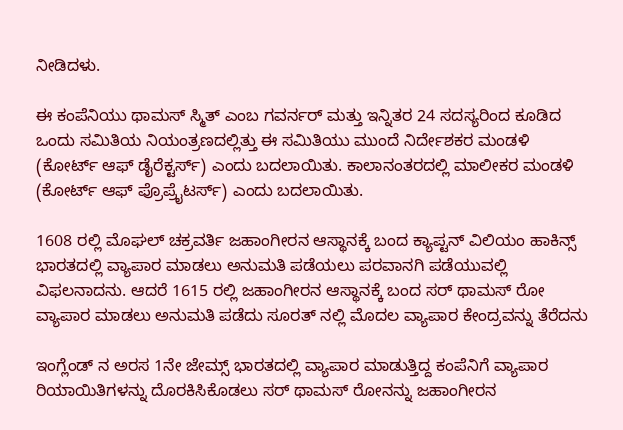ನೀಡಿದಳು.

ಈ ಕಂಪೆನಿಯು ಥಾಮಸ್ ಸ್ಮಿತ್ ಎಂಬ ಗವರ್ನರ್ ಮತ್ತು ಇನ್ನಿತರ 24 ಸದಸ್ಯರಿಂದ ಕೂಡಿದ ಒಂದು ಸಮಿತಿಯ ನಿಯಂತ್ರಣದಲ್ಲಿತ್ತು ಈ ಸಮಿತಿಯು ಮುಂದೆ ನಿರ್ದೇಶಕರ ಮಂಡಳಿ (ಕೋರ್ಟ್ ಆಫ್ ಡೈರೆಕ್ಟರ್ಸ್) ಎಂದು ಬದಲಾಯಿತು. ಕಾಲಾನಂತರದಲ್ಲಿ ಮಾಲೀಕರ ಮಂಡಳಿ (ಕೋರ್ಟ್ ಆಫ್ ಪ್ರೊಪ್ರೈಟರ್ಸ್) ಎಂದು ಬದಲಾಯಿತು.

1608 ರಲ್ಲಿ ಮೊಘಲ್ ಚಕ್ರವರ್ತಿ ಜಹಾಂಗೀರನ ಆಸ್ಥಾನಕ್ಕೆ ಬಂದ ಕ್ಯಾಪ್ಟನ್ ವಿಲಿಯಂ ಹಾಕಿನ್ಸ್ ಭಾರತದಲ್ಲಿ ವ್ಯಾಪಾರ ಮಾಡಲು ಅನುಮತಿ ಪಡೆಯಲು ಪರವಾನಗಿ ಪಡೆಯುವಲ್ಲಿ ವಿಫಲನಾದನು. ಆದರೆ 1615 ರಲ್ಲಿ ಜಹಾಂಗೀರನ ಆಸ್ಥಾನಕ್ಕೆ ಬಂದ ಸರ್ ಥಾಮಸ್ ರೋ ವ್ಯಾಪಾರ ಮಾಡಲು ಅನುಮತಿ ಪಡೆದು ಸೂರತ್ ನಲ್ಲಿ ಮೊದಲ ವ್ಯಾಪಾರ ಕೇಂದ್ರವನ್ನು ತೆರೆದನು

ಇಂಗ್ಲೆಂಡ್ ನ ಅರಸ 1ನೇ ಜೇಮ್ಸ್ ಭಾರತದಲ್ಲಿ ವ್ಯಾಪಾರ ಮಾಡುತ್ತಿದ್ದ ಕಂಪೆನಿಗೆ ವ್ಯಾಪಾರ ರಿಯಾಯಿತಿಗಳನ್ನು ದೊರಕಿಸಿಕೊಡಲು ಸರ್ ಥಾಮಸ್ ರೋನನ್ನು ಜಹಾಂಗೀರನ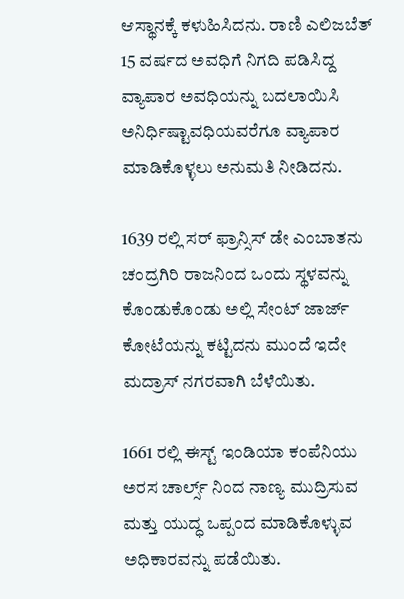ಆಸ್ಥಾನಕ್ಕೆ ಕಳುಹಿಸಿದನು. ರಾಣಿ ಎಲಿಜಬೆತ್ 15 ವರ್ಷದ ಅವಧಿಗೆ ನಿಗದಿ ಪಡಿಸಿದ್ದ ವ್ಯಾಪಾರ ಅವಧಿಯನ್ನು ಬದಲಾಯಿಸಿ ಅನಿರ್ಧಿಷ್ಟಾವಧಿಯವರೆಗೂ ವ್ಯಾಪಾರ ಮಾಡಿಕೊಳ್ಳಲು ಅನುಮತಿ ನೀಡಿದನು.

1639 ರಲ್ಲಿ ಸರ್ ಫ್ರಾನ್ಸಿಸ್ ಡೇ ಎಂಬಾತನು ಚಂದ್ರಗಿರಿ ರಾಜನಿಂದ ಒಂದು ಸ್ಥಳವನ್ನು ಕೊಂಡುಕೊಂಡು ಅಲ್ಲಿ ಸೇಂಟ್ ಜಾರ್ಜ್ ಕೋಟೆಯನ್ನು ಕಟ್ಟಿದನು ಮುಂದೆ ಇದೇ ಮದ್ರಾಸ್ ನಗರವಾಗಿ ಬೆಳೆಯಿತು.

1661 ರಲ್ಲಿ ಈಸ್ಟ್ ಇಂಡಿಯಾ ಕಂಪೆನಿಯು ಅರಸ ಚಾರ್ಲ್ಸ್ ನಿಂದ ನಾಣ್ಯ ಮುದ್ರಿಸುವ ಮತ್ತು ಯುದ್ಧ ಒಪ್ಪಂದ ಮಾಡಿಕೊಳ್ಳುವ ಅಧಿಕಾರವನ್ನು ಪಡೆಯಿತು.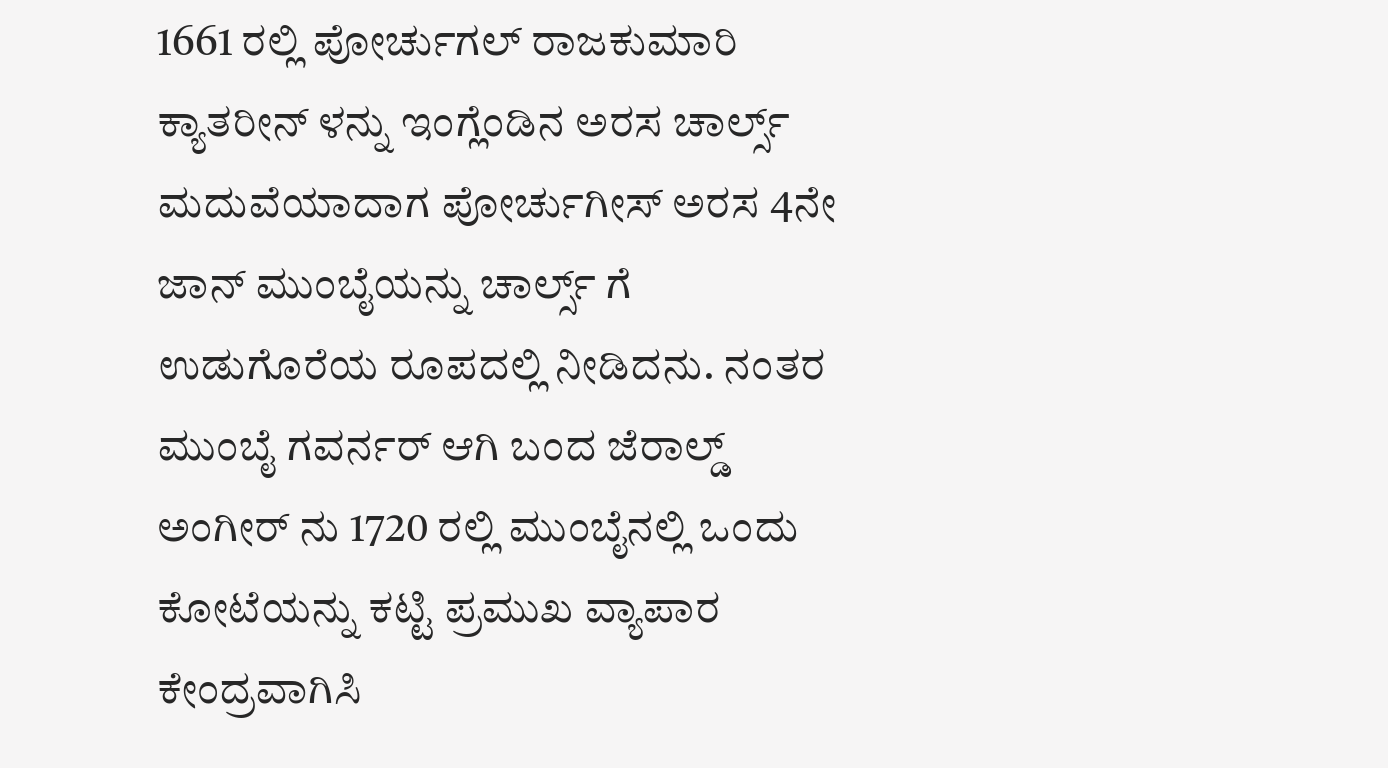1661 ರಲ್ಲಿ ಪೋರ್ಚುಗಲ್ ರಾಜಕುಮಾರಿ ಕ್ಯಾತರೀನ್ ಳನ್ನು ಇಂಗ್ಲೆಂಡಿನ ಅರಸ ಚಾರ್ಲ್ಸ್ ಮದುವೆಯಾದಾಗ ಪೋರ್ಚುಗೀಸ್ ಅರಸ 4ನೇ ಜಾನ್ ಮುಂಬೈಯನ್ನು ಚಾರ್ಲ್ಸ್ ಗೆ ಉಡುಗೊರೆಯ ರೂಪದಲ್ಲಿ ನೀಡಿದನು. ನಂತರ ಮುಂಬೈ ಗವರ್ನರ್ ಆಗಿ ಬಂದ ಜೆರಾಲ್ಡ್ ಅಂಗೀರ್ ನು 1720 ರಲ್ಲಿ ಮುಂಬೈನಲ್ಲಿ ಒಂದು ಕೋಟೆಯನ್ನು ಕಟ್ಟಿ ಪ್ರಮುಖ ವ್ಯಾಪಾರ ಕೇಂದ್ರವಾಗಿಸಿ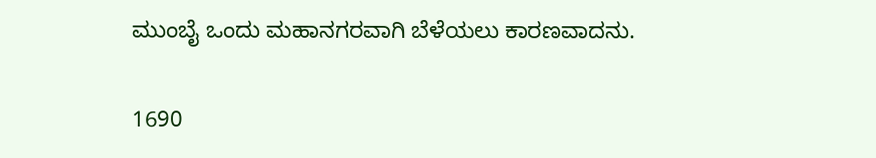ಮುಂಬೈ ಒಂದು ಮಹಾನಗರವಾಗಿ ಬೆಳೆಯಲು ಕಾರಣವಾದನು.

1690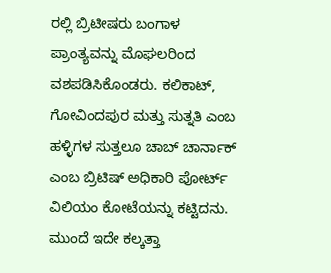ರಲ್ಲಿ ಬ್ರಿಟೀಷರು ಬಂಗಾಳ ಪ್ರಾಂತ್ಯವನ್ನು ಮೊಘಲರಿಂದ ವಶಪಡಿಸಿಕೊಂಡರು. ಕಲಿಕಾಟ್, ಗೋವಿಂದಪುರ ಮತ್ತು ಸುತ್ನತಿ ಎಂಬ ಹಳ್ಳಿಗಳ ಸುತ್ತಲೂ ಚಾಬ್ ಚಾರ್ನಾಕ್ ಎಂಬ ಬ್ರಿಟಿಷ್ ಅಧಿಕಾರಿ ಪೋರ್ಟ್ ವಿಲಿಯಂ ಕೋಟೆಯನ್ನು ಕಟ್ಟಿದನು. ಮುಂದೆ ಇದೇ ಕಲ್ಕತ್ತಾ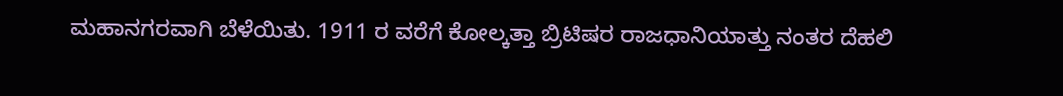ಮಹಾನಗರವಾಗಿ ಬೆಳೆಯಿತು. 1911 ರ ವರೆಗೆ ಕೋಲ್ಕತ್ತಾ ಬ್ರಿಟಿಷರ ರಾಜಧಾನಿಯಾತ್ತು ನಂತರ ದೆಹಲಿ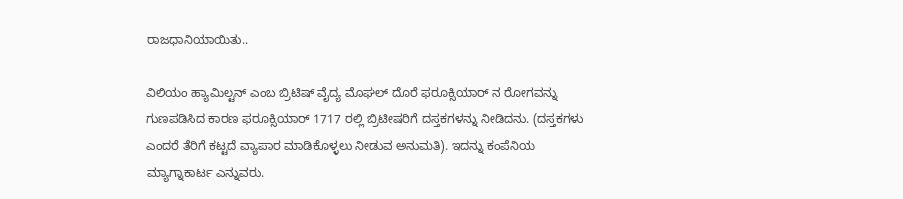ರಾಜಧಾನಿಯಾಯಿತು..

ವಿಲಿಯಂ ಹ್ಯಾಮಿಲ್ಟನ್ ಎಂಬ ಬ್ರಿಟಿಷ್ ವೈದ್ಯ ಮೊಘಲ್ ದೊರೆ ಫರೂಕ್ಸಿಯಾರ್ ನ ರೋಗವನ್ನು ಗುಣಪಡಿಸಿದ ಕಾರಣ ಫರೂಕ್ಸಿಯಾರ್ 1717 ರಲ್ಲಿ ಬ್ರಿಟೀಷರಿಗೆ ದಸ್ತಕಗಳನ್ನು ನೀಡಿದನು. (ದಸ್ತಕಗಳು ಎಂದರೆ ತೆರಿಗೆ ಕಟ್ಟದೆ ವ್ಯಾಪಾರ ಮಾಡಿಕೊಳ್ಳಲು ನೀಡುವ ಅನುಮತಿ). ಇದನ್ನು ಕಂಪೆನಿಯ ಮ್ಯಾಗ್ನಾಕಾರ್ಟ ಎನ್ನುವರು.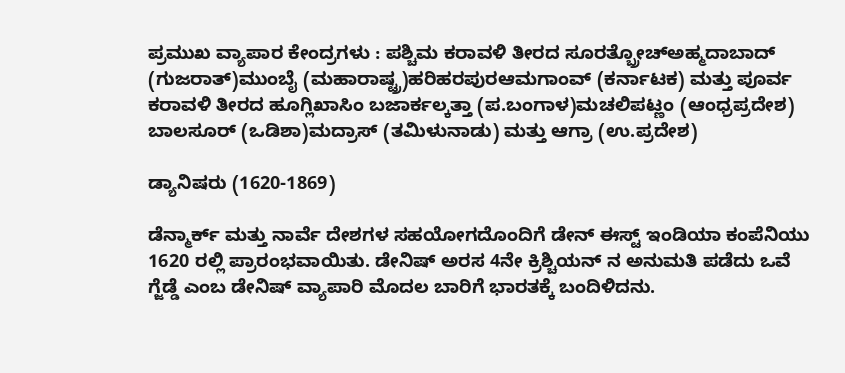ಪ್ರಮುಖ ವ್ಯಾಪಾರ ಕೇಂದ್ರಗಳು : ಪಶ್ಚಿಮ ಕರಾವಳಿ ತೀರದ ಸೂರತ್ಬ್ರೋಚ್ಅಹ್ಮದಾಬಾದ್ (ಗುಜರಾತ್)ಮುಂಬೈ (ಮಹಾರಾಷ್ಟ್ರ)ಹರಿಹರಪುರಆಮಗಾಂವ್ (ಕರ್ನಾಟಕ) ಮತ್ತು ಪೂರ್ವ ಕರಾವಳಿ ತೀರದ ಹೂಗ್ಲಿಖಾಸಿಂ ಬಜಾರ್ಕಲ್ಕತ್ತಾ (ಪ.ಬಂಗಾಳ)ಮಚಲಿಪಟ್ಣಂ (ಆಂಧ್ರಪ್ರದೇಶ) ಬಾಲಸೂರ್ (ಒಡಿಶಾ)ಮದ್ರಾಸ್ (ತಮಿಳುನಾಡು) ಮತ್ತು ಆಗ್ರಾ (ಉ.ಪ್ರದೇಶ)

ಡ್ಯಾನಿಷರು (1620-1869)

ಡೆನ್ಮಾರ್ಕ್ ಮತ್ತು ನಾರ್ವೆ ದೇಶಗಳ ಸಹಯೋಗದೊಂದಿಗೆ ಡೇನ್ ಈಸ್ಟ್ ಇಂಡಿಯಾ ಕಂಪೆನಿಯು 1620 ರಲ್ಲಿ ಪ್ರಾರಂಭವಾಯಿತು. ಡೇನಿಷ್ ಅರಸ 4ನೇ ಕ್ರಿಶ್ಚಿಯನ್ ನ ಅನುಮತಿ ಪಡೆದು ಒವೆ ಗ್ಜೆಡ್ಡೆ ಎಂಬ ಡೇನಿಷ್ ವ್ಯಾಪಾರಿ ಮೊದಲ ಬಾರಿಗೆ ಭಾರತಕ್ಕೆ ಬಂದಿಳಿದನು.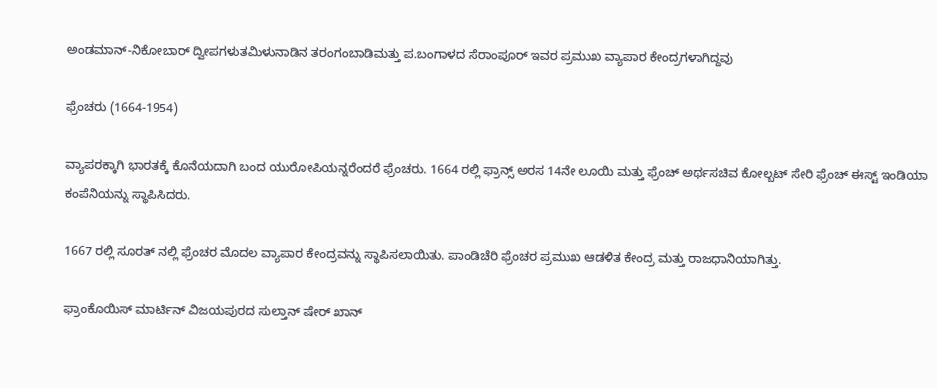ಅಂಡಮಾನ್-ನಿಕೋಬಾರ್ ದ್ವೀಪಗಳುತಮಿಳುನಾಡಿನ ತರಂಗಂಬಾಡಿಮತ್ತು ಪ.ಬಂಗಾಳದ ಸೆರಾಂಪೂರ್ ಇವರ ಪ್ರಮುಖ ವ್ಯಾಪಾರ ಕೇಂದ್ರಗಳಾಗಿದ್ದವು

ಫ್ರೆಂಚರು (1664-1954)

ವ್ಯಾಪರಕ್ಕಾಗಿ ಭಾರತಕ್ಕೆ ಕೊನೆಯದಾಗಿ ಬಂದ ಯುರೋಪಿಯನ್ನರೆಂದರೆ ಫ್ರೆಂಚರು. 1664 ರಲ್ಲಿ ಫ್ರಾನ್ಸ್ ಅರಸ 14ನೇ ಲೂಯಿ ಮತ್ತು ಫ್ರೆಂಚ್ ಅರ್ಥಸಚಿವ ಕೋಲ್ಬಟ್ ಸೇರಿ ಫ್ರೆಂಚ್ ಈಸ್ಟ್ ಇಂಡಿಯಾ ಕಂಪೆನಿಯನ್ನು ಸ್ಥಾಪಿಸಿದರು.

1667 ರಲ್ಲಿ ಸೂರತ್ ನಲ್ಲಿ ಫ್ರೆಂಚರ ಮೊದಲ ವ್ಯಾಪಾರ ಕೇಂದ್ರವನ್ನು ಸ್ಥಾಪಿಸಲಾಯಿತು. ಪಾಂಡಿಚೆರಿ ಫ್ರೆಂಚರ ಪ್ರಮುಖ ಆಡಳಿತ ಕೇಂದ್ರ ಮತ್ತು ರಾಜಧಾನಿಯಾಗಿತ್ತು.

ಫ್ರಾಂಕೊಯಿಸ್ ಮಾರ್ಟಿನ್ ವಿಜಯಪುರದ ಸುಲ್ತಾನ್ ಷೇರ್ ಖಾನ್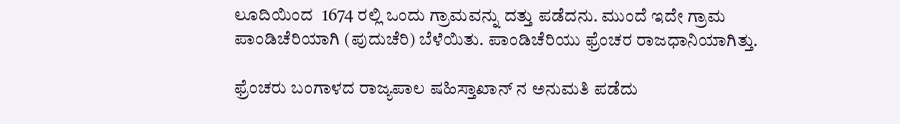ಲೂದಿಯಿಂದ  1674 ರಲ್ಲಿ ಒಂದು ಗ್ರಾಮವನ್ನು ದತ್ತು ಪಡೆದನು. ಮುಂದೆ ಇದೇ ಗ್ರಾಮ ಪಾಂಡಿಚೆರಿಯಾಗಿ (ಪುದುಚೆರಿ) ಬೆಳೆಯಿತು. ಪಾಂಡಿಚೆರಿಯು ಫ್ರೆಂಚರ ರಾಜಧಾನಿಯಾಗಿತ್ತು.

ಫ್ರೆಂಚರು ಬಂಗಾಳದ ರಾಜ್ಯಪಾಲ ಷಹಿಸ್ತಾಖಾನ್ ನ ಅನುಮತಿ ಪಡೆದು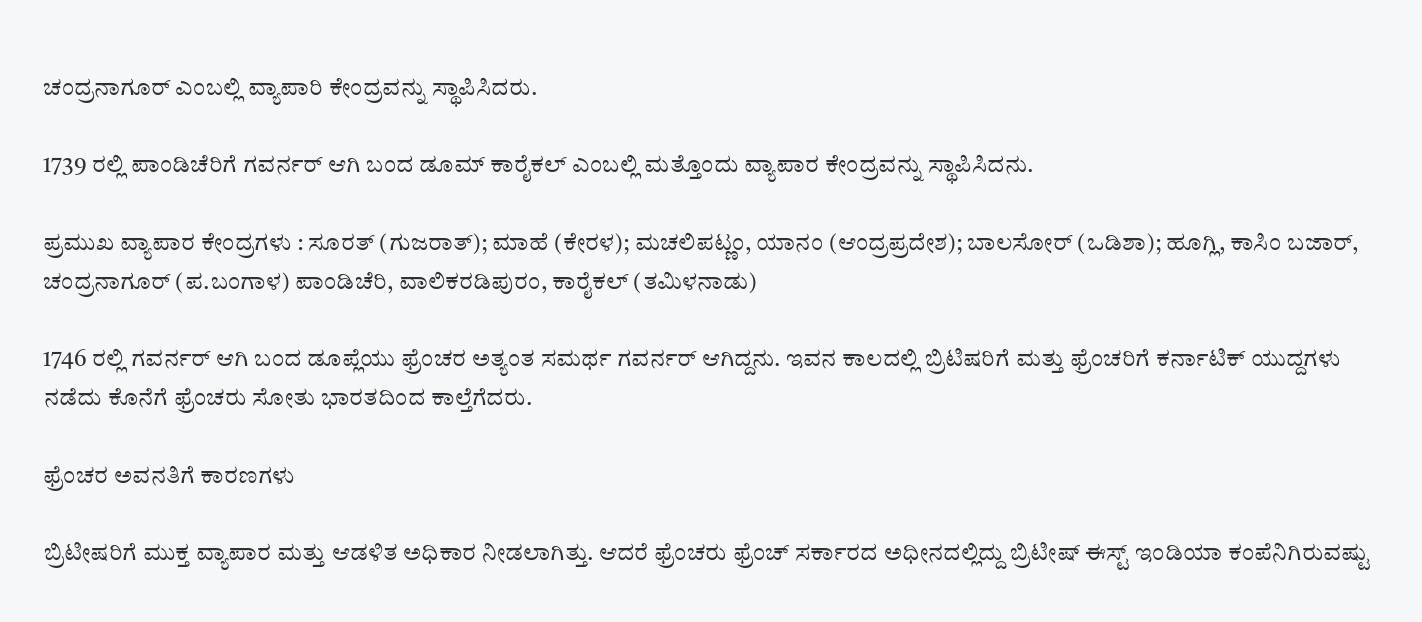ಚಂದ್ರನಾಗೂರ್ ಎಂಬಲ್ಲಿ ವ್ಯಾಪಾರಿ ಕೇಂದ್ರವನ್ನು ಸ್ಥಾಪಿಸಿದರು.

1739 ರಲ್ಲಿ ಪಾಂಡಿಚೆರಿಗೆ ಗವರ್ನರ್ ಆಗಿ ಬಂದ ಡೂಮ್ ಕಾರೈಕಲ್ ಎಂಬಲ್ಲಿ ಮತ್ತೊಂದು ವ್ಯಾಪಾರ ಕೇಂದ್ರವನ್ನು ಸ್ಥಾಪಿಸಿದನು.

ಪ್ರಮುಖ ವ್ಯಾಪಾರ ಕೇಂದ್ರಗಳು : ಸೂರತ್ (ಗುಜರಾತ್); ಮಾಹೆ (ಕೇರಳ); ಮಚಲಿಪಟ್ಣಂ, ಯಾನಂ (ಆಂದ್ರಪ್ರದೇಶ); ಬಾಲಸೋರ್ (ಒಡಿಶಾ); ಹೂಗ್ಲಿ, ಕಾಸಿಂ ಬಜಾರ್, ಚಂದ್ರನಾಗೂರ್ (ಪ.ಬಂಗಾಳ) ಪಾಂಡಿಚೆರಿ, ವಾಲಿಕರಡಿಪುರಂ, ಕಾರೈಕಲ್ (ತಮಿಳನಾಡು)

1746 ರಲ್ಲಿ ಗವರ್ನರ್ ಆಗಿ ಬಂದ ಡೂಪ್ಲೆಯು ಫ್ರೆಂಚರ ಅತ್ಯಂತ ಸಮರ್ಥ ಗವರ್ನರ್ ಆಗಿದ್ದನು. ಇವನ ಕಾಲದಲ್ಲಿ ಬ್ರಿಟಿಷರಿಗೆ ಮತ್ತು ಫ್ರೆಂಚರಿಗೆ ಕರ್ನಾಟಿಕ್ ಯುದ್ದಗಳು ನಡೆದು ಕೊನೆಗೆ ಫ್ರೆಂಚರು ಸೋತು ಭಾರತದಿಂದ ಕಾಲ್ತೆಗೆದರು.

ಫ್ರೆಂಚರ ಅವನತಿಗೆ ಕಾರಣಗಳು

ಬ್ರಿಟೀಷರಿಗೆ ಮುಕ್ತ ವ್ಯಾಪಾರ ಮತ್ತು ಆಡಳಿತ ಅಧಿಕಾರ ನೀಡಲಾಗಿತ್ತು. ಆದರೆ ಫ್ರೆಂಚರು ಫ್ರೆಂಚ್ ಸರ್ಕಾರದ ಅಧೀನದಲ್ಲಿದ್ದು ಬ್ರಿಟೀಷ್ ಈಸ್ಟ್ ಇಂಡಿಯಾ ಕಂಪೆನಿಗಿರುವಷ್ಟು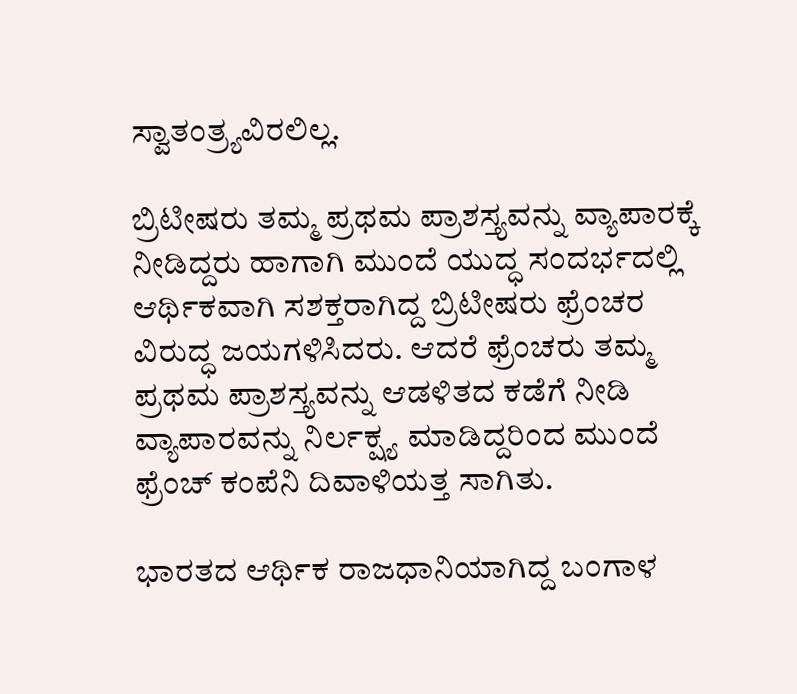ಸ್ವಾತಂತ್ರ್ಯವಿರಲಿಲ್ಲ.

ಬ್ರಿಟೀಷರು ತಮ್ಮ ಪ್ರಥಮ ಪ್ರಾಶಸ್ತ್ಯವನ್ನು ವ್ಯಾಪಾರಕ್ಕೆ ನೀಡಿದ್ದರು ಹಾಗಾಗಿ ಮುಂದೆ ಯುದ್ಧ ಸಂದರ್ಭದಲ್ಲಿ ಆರ್ಥಿಕವಾಗಿ ಸಶಕ್ತರಾಗಿದ್ದ ಬ್ರಿಟೀಷರು ಫ್ರೆಂಚರ ವಿರುದ್ಧ ಜಯಗಳಿಸಿದರು. ಆದರೆ ಫ್ರೆಂಚರು ತಮ್ಮ ಪ್ರಥಮ ಪ್ರಾಶಸ್ತ್ಯವನ್ನು ಆಡಳಿತದ ಕಡೆಗೆ ನೀಡಿ ವ್ಯಾಪಾರವನ್ನು ನಿರ್ಲಕ್ಷ್ಯ ಮಾಡಿದ್ದರಿಂದ ಮುಂದೆ ಫ್ರೆಂಚ್ ಕಂಪೆನಿ ದಿವಾಳಿಯತ್ತ ಸಾಗಿತು.

ಭಾರತದ ಆರ್ಥಿಕ ರಾಜಧಾನಿಯಾಗಿದ್ದ ಬಂಗಾಳ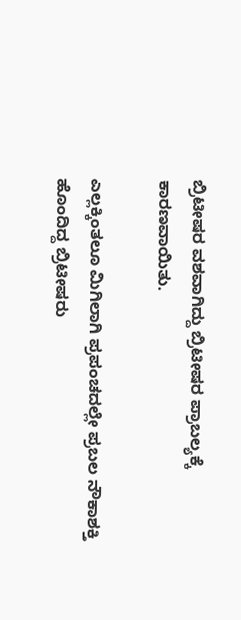ಬ್ರಿಟೀಷರ ವಶವಾಗಿದ್ದು ಬ್ರಿಟೀಷರ ಪ್ರಾಬಲ್ಯಕ್ಕೆ ಕಾರಣವಾಯಿತು.

ಎಲ್ಲಕ್ಕಿಂತಲೂ ಮಿಗಿಲಾಗಿ ಪ್ರಪಂಚದಲ್ಲೇ ಪ್ರಬಲ ನೌಕಾಶಕ್ತಿ ಹೊಂದಿದ್ದ ಬ್ರಿಟೀಷರು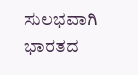ಸುಲಭವಾಗಿ ಭಾರತದ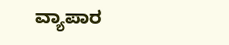ವ್ಯಾಪಾರ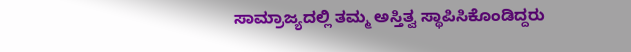ಸಾಮ್ರಾಜ್ಯದಲ್ಲಿ ತಮ್ಮ ಅಸ್ತಿತ್ವ ಸ್ಥಾಪಿಸಿಕೊಂಡಿದ್ದರು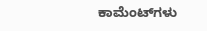ಕಾಮೆಂಟ್‌ಗಳು